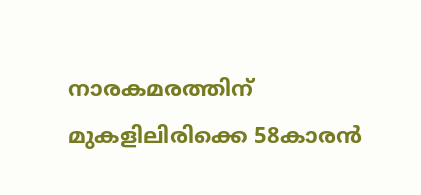നാരകമരത്തിന്‌ മുകളിലിരിക്കെ 58കാരന്‍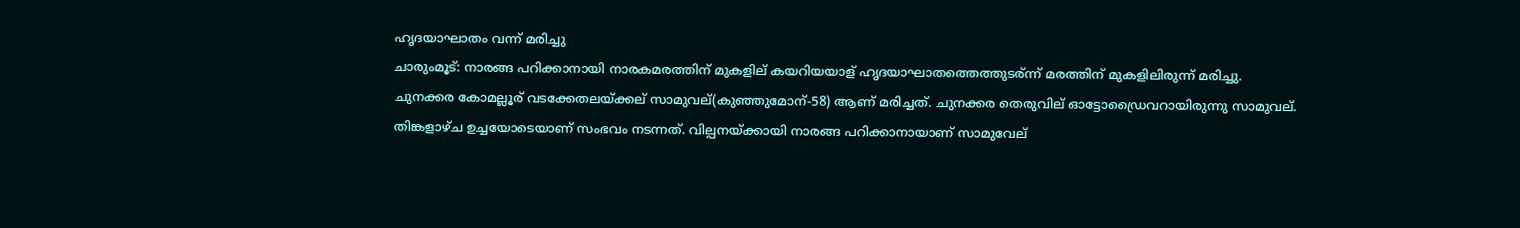ഹൃദയാഘാതം വന്ന്‌ മരിച്ചു
ചാരുംമൂട്: നാരങ്ങ പറിക്കാനായി നാരകമരത്തിന് മുകളില് കയറിയയാള് ഹൃദയാഘാതത്തെത്തുടര്ന്ന് മരത്തിന് മുകളിലിരുന്ന് മരിച്ചു.
ചുനക്കര കോമല്ലൂര് വടക്കേതലയ്ക്കല് സാമുവല്(കുഞ്ഞുമോന്-58) ആണ് മരിച്ചത്. ചുനക്കര തെരുവില് ഓട്ടോഡ്രൈവറായിരുന്നു സാമുവല്.
തിങ്കളാഴ്ച ഉച്ചയോടെയാണ് സംഭവം നടന്നത്. വില്പനയ്ക്കായി നാരങ്ങ പറിക്കാനായാണ് സാമുവേല്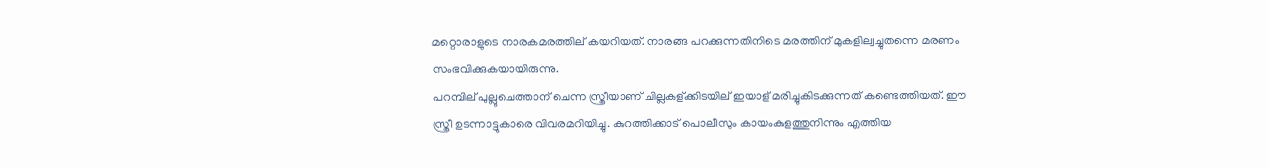മറ്റൊരാളുടെ നാരകമരത്തില് കയറിയത്. നാരങ്ങ പറക്കുന്നതിനിടെ മരത്തിന് മുകളില്വച്ചുതന്നെ മരണം സംഭവിക്കുകയായിരുന്നു.
പറമ്പില് പുല്ലുചെത്താന് ചെന്ന സ്ത്രീയാണ് ചില്ലകള്ക്കിടയില് ഇയാള് മരിച്ചുകിടക്കുന്നത് കണ്ടെത്തിയത്. ഈ സ്ത്രീ ഉടന്നാട്ടുകാരെ വിവരമറിയിച്ചു. കുറത്തിക്കാട് പൊലീസും കായംകുളത്തുനിന്നും എത്തിയ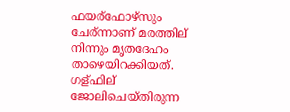ഫയര്ഫോഴ്സും ചേര്ന്നാണ് മരത്തില് നിന്നും മൃതദേഹം താഴെയിറക്കിയത്.
ഗള്ഫില് ജോലിചെയ്തിരുന്ന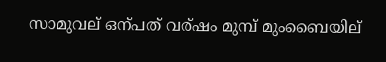സാമുവല് ഒന്പത് വര്ഷം മുമ്പ് മുംബൈയില്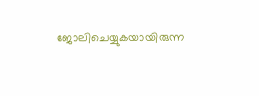ജോലിചെയ്യുകയായിരുന്ന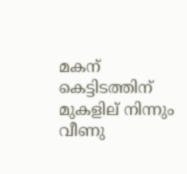മകന് കെട്ടിടത്തിന് മുകളില് നിന്നും വീണു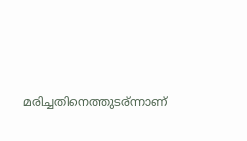മരിച്ചതിനെത്തുടര്ന്നാണ്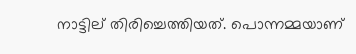നാട്ടില് തിരിച്ചെത്തിയത്. പൊന്നമ്മയാണ്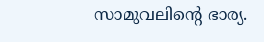സാമുവലിന്റെ ഭാര്യ.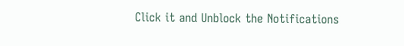Click it and Unblock the Notifications